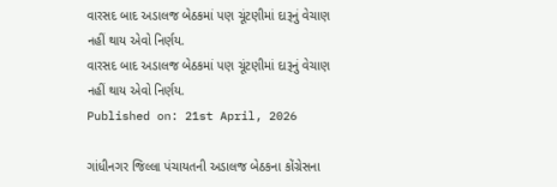વારસદ બાદ અડાલજ બેઠકમાં પણ ચૂંટણીમાં દારૂનું વેચાણ નહીં થાય એવો નિર્ણય.
વારસદ બાદ અડાલજ બેઠકમાં પણ ચૂંટણીમાં દારૂનું વેચાણ નહીં થાય એવો નિર્ણય.
Published on: 21st April, 2026

ગાંધીનગર જિલ્લા પંચાયતની અડાલજ બેઠકના કોંગ્રેસના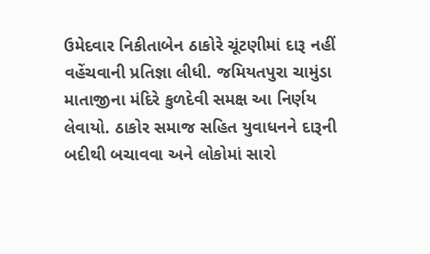ઉમેદવાર નિકીતાબેન ઠાકોરે ચૂંટણીમાં દારૂ નહીં વહેંચવાની પ્રતિજ્ઞા લીધી. જમિયતપુરા ચામુંડા માતાજીના મંદિરે કુળદેવી સમક્ષ આ નિર્ણય લેવાયો. ઠાકોર સમાજ સહિત યુવાધનને દારૂની બદીથી બચાવવા અને લોકોમાં સારો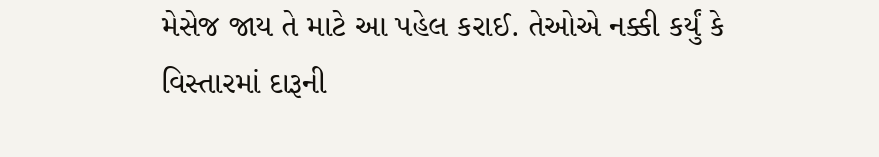મેસેજ જાય તે માટે આ પહેલ કરાઈ. તેઓએ નક્કી કર્યું કે વિસ્તારમાં દારૂની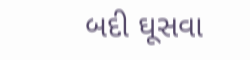બદી ઘૂસવા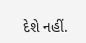દેશે નહીં.